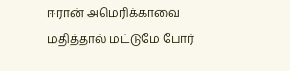ஈரான் அமெரிக்காவை மதித்தால் மட்டுமே போர்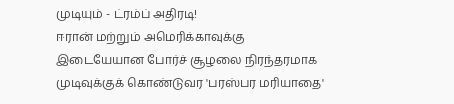முடியும் - ட்ரம்ப் அதிரடி!
ஈரான் மற்றும் அமெரிக்காவுக்கு இடையேயான போர்ச் சூழலை நிரந்தரமாக முடிவுக்குக் கொண்டுவர 'பரஸ்பர மரியாதை'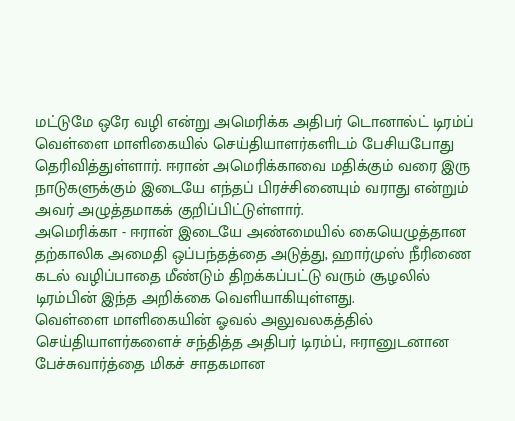மட்டுமே ஒரே வழி என்று அமெரிக்க அதிபர் டொனால்ட் டிரம்ப் வெள்ளை மாளிகையில் செய்தியாளர்களிடம் பேசியபோது தெரிவித்துள்ளார். ஈரான் அமெரிக்காவை மதிக்கும் வரை இரு நாடுகளுக்கும் இடையே எந்தப் பிரச்சினையும் வராது என்றும் அவர் அழுத்தமாகக் குறிப்பிட்டுள்ளார்.
அமெரிக்கா - ஈரான் இடையே அண்மையில் கையெழுத்தான தற்காலிக அமைதி ஒப்பந்தத்தை அடுத்து, ஹார்முஸ் நீரிணை கடல் வழிப்பாதை மீண்டும் திறக்கப்பட்டு வரும் சூழலில் டிரம்பின் இந்த அறிக்கை வெளியாகியுள்ளது.
வெள்ளை மாளிகையின் ஓவல் அலுவலகத்தில் செய்தியாளர்களைச் சந்தித்த அதிபர் டிரம்ப், ஈரானுடனான பேச்சுவார்த்தை மிகச் சாதகமான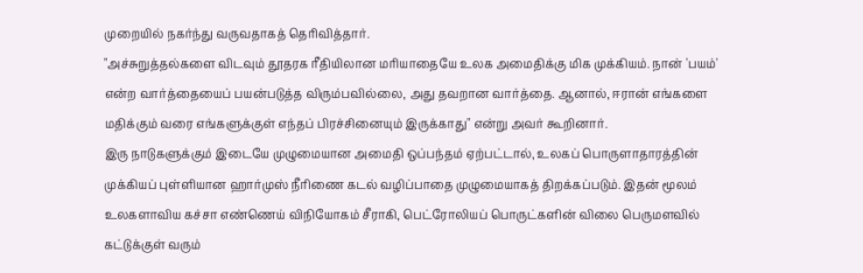முறையில் நகர்ந்து வருவதாகத் தெரிவித்தார்.
"அச்சுறுத்தல்களை விடவும் தூதரக ரீதியிலான மரியாதையே உலக அமைதிக்கு மிக முக்கியம். நான் 'பயம்' என்ற வார்த்தையைப் பயன்படுத்த விரும்பவில்லை, அது தவறான வார்த்தை. ஆனால், ஈரான் எங்களை மதிக்கும் வரை எங்களுக்குள் எந்தப் பிரச்சினையும் இருக்காது" என்று அவர் கூறினார்.
இரு நாடுகளுக்கும் இடையே முழுமையான அமைதி ஒப்பந்தம் ஏற்பட்டால், உலகப் பொருளாதாரத்தின் முக்கியப் புள்ளியான ஹார்முஸ் நீரிணை கடல் வழிப்பாதை முழுமையாகத் திறக்கப்படும். இதன் மூலம் உலகளாவிய கச்சா எண்ணெய் விநியோகம் சீராகி, பெட்ரோலியப் பொருட்களின் விலை பெருமளவில் கட்டுக்குள் வரும்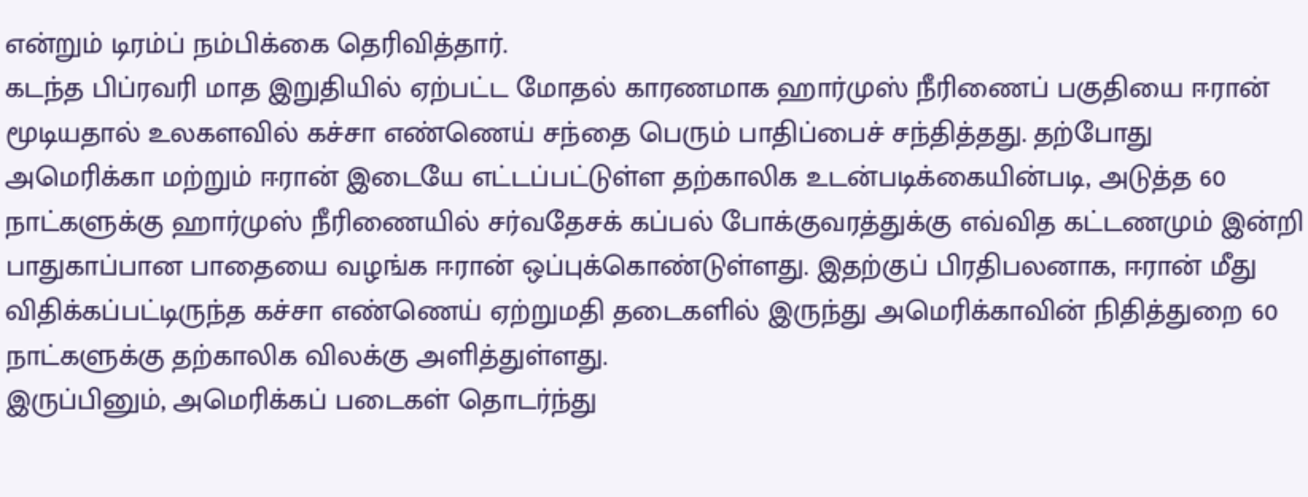என்றும் டிரம்ப் நம்பிக்கை தெரிவித்தார்.
கடந்த பிப்ரவரி மாத இறுதியில் ஏற்பட்ட மோதல் காரணமாக ஹார்முஸ் நீரிணைப் பகுதியை ஈரான் மூடியதால் உலகளவில் கச்சா எண்ணெய் சந்தை பெரும் பாதிப்பைச் சந்தித்தது. தற்போது அமெரிக்கா மற்றும் ஈரான் இடையே எட்டப்பட்டுள்ள தற்காலிக உடன்படிக்கையின்படி, அடுத்த 60 நாட்களுக்கு ஹார்முஸ் நீரிணையில் சர்வதேசக் கப்பல் போக்குவரத்துக்கு எவ்வித கட்டணமும் இன்றி பாதுகாப்பான பாதையை வழங்க ஈரான் ஒப்புக்கொண்டுள்ளது. இதற்குப் பிரதிபலனாக, ஈரான் மீது விதிக்கப்பட்டிருந்த கச்சா எண்ணெய் ஏற்றுமதி தடைகளில் இருந்து அமெரிக்காவின் நிதித்துறை 60 நாட்களுக்கு தற்காலிக விலக்கு அளித்துள்ளது.
இருப்பினும், அமெரிக்கப் படைகள் தொடர்ந்து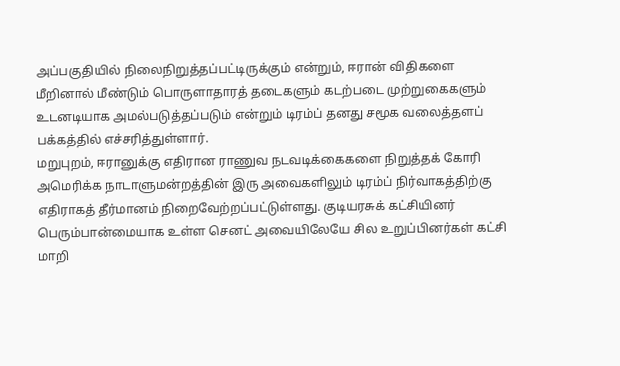அப்பகுதியில் நிலைநிறுத்தப்பட்டிருக்கும் என்றும், ஈரான் விதிகளை மீறினால் மீண்டும் பொருளாதாரத் தடைகளும் கடற்படை முற்றுகைகளும் உடனடியாக அமல்படுத்தப்படும் என்றும் டிரம்ப் தனது சமூக வலைத்தளப் பக்கத்தில் எச்சரித்துள்ளார்.
மறுபுறம், ஈரானுக்கு எதிரான ராணுவ நடவடிக்கைகளை நிறுத்தக் கோரி அமெரிக்க நாடாளுமன்றத்தின் இரு அவைகளிலும் டிரம்ப் நிர்வாகத்திற்கு எதிராகத் தீர்மானம் நிறைவேற்றப்பட்டுள்ளது. குடியரசுக் கட்சியினர் பெரும்பான்மையாக உள்ள செனட் அவையிலேயே சில உறுப்பினர்கள் கட்சி மாறி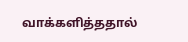வாக்களித்ததால்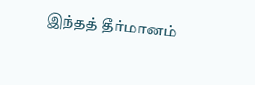இந்தத் தீர்மானம்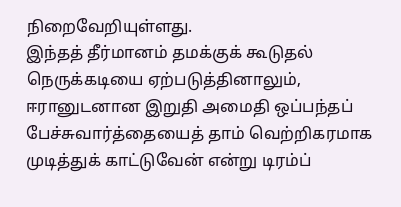நிறைவேறியுள்ளது.
இந்தத் தீர்மானம் தமக்குக் கூடுதல் நெருக்கடியை ஏற்படுத்தினாலும், ஈரானுடனான இறுதி அமைதி ஒப்பந்தப் பேச்சுவார்த்தையைத் தாம் வெற்றிகரமாக முடித்துக் காட்டுவேன் என்று டிரம்ப்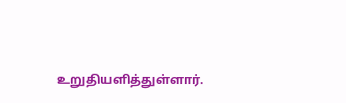உறுதியளித்துள்ளார்.